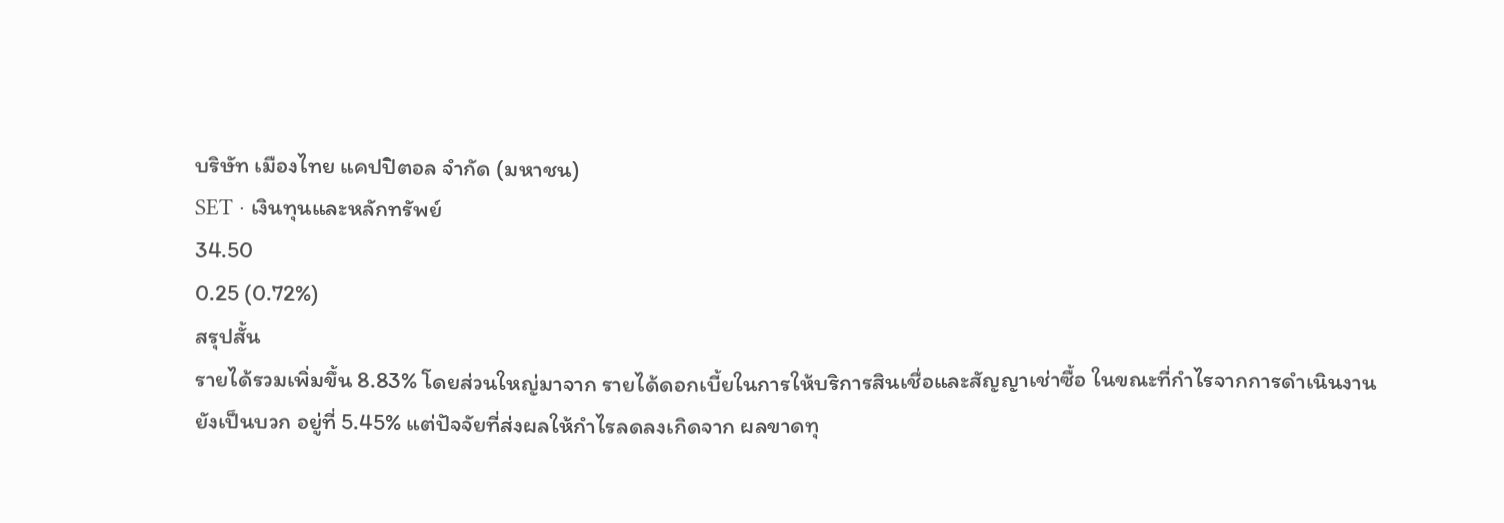บริษัท เมืองไทย แคปปิตอล จำกัด (มหาชน)
SET · เงินทุนและหลักทรัพย์
34.50
0.25 (0.72%)
สรุปสั้น
รายได้รวมเพิ่มขึ้น 8.83% โดยส่วนใหญ่มาจาก รายได้ดอกเบี้ยในการให้บริการสินเชื่อและสัญญาเช่าซื้อ ในขณะที่กำไรจากการดำเนินงานยังเป็นบวก อยู่ที่ 5.45% แต่ปัจจัยที่ส่งผลให้กำไรลดลงเกิดจาก ผลขาดทุ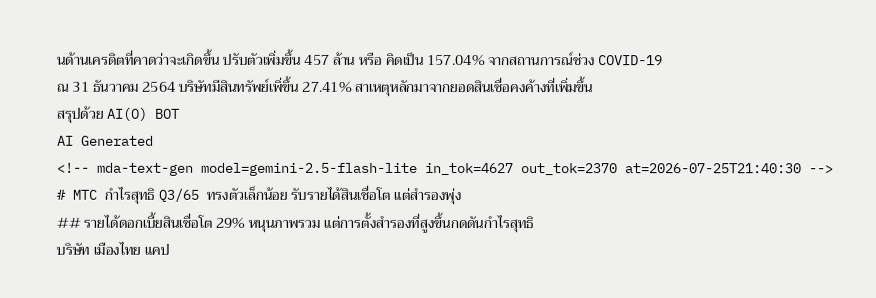นด้านเครดิตที่คาดว่าจะเกิดขึ้น ปรับตัวเพิ่มขึ้น 457 ล้าน หรือ คิดเป็น 157.04% จากสถานการณ์ช่วง COVID-19
ณ 31 ธันวาคม 2564 บริษัทมีสินทรัพย์เพิ่ขึ้น 27.41% สาเหตุหลักมาจากยอดสินเชื่อคงค้างที่เพิ่มขึ้น
สรุปด้วย AI(O) BOT
AI Generated
<!-- mda-text-gen model=gemini-2.5-flash-lite in_tok=4627 out_tok=2370 at=2026-07-25T21:40:30 -->
# MTC กำไรสุทธิ Q3/65 ทรงตัวเล็กน้อย รับรายได้สินเชื่อโต แต่สำรองพุ่ง
## รายได้ดอกเบี้ยสินเชื่อโต 29% หนุนภาพรวม แต่การตั้งสำรองที่สูงขึ้นกดดันกำไรสุทธิ
บริษัท เมืองไทย แคป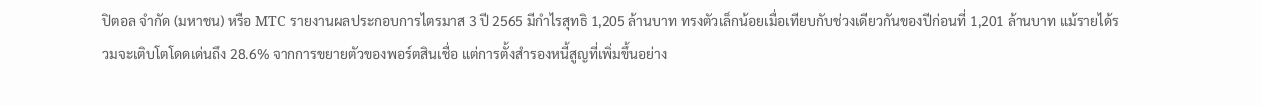ปิตอล จำกัด (มหาชน) หรือ MTC รายงานผลประกอบการไตรมาส 3 ปี 2565 มีกำไรสุทธิ 1,205 ล้านบาท ทรงตัวเล็กน้อยเมื่อเทียบกับช่วงเดียวกันของปีก่อนที่ 1,201 ล้านบาท แม้รายได้รวมจะเติบโตโดดเด่นถึง 28.6% จากการขยายตัวของพอร์ตสินเชื่อ แต่การตั้งสำรองหนี้สูญที่เพิ่มขึ้นอย่าง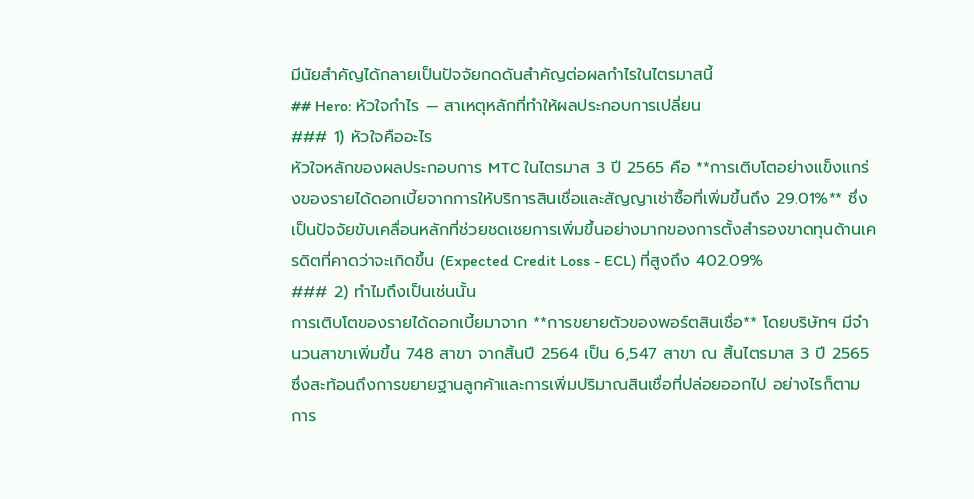มีนัยสำคัญได้กลายเป็นปัจจัยกดดันสำคัญต่อผลกำไรในไตรมาสนี้
## Hero: หัวใจกำไร — สาเหตุหลักที่ทำให้ผลประกอบการเปลี่ยน
### 1) หัวใจคืออะไร
หัวใจหลักของผลประกอบการ MTC ในไตรมาส 3 ปี 2565 คือ **การเติบโตอย่างแข็งแกร่งของรายได้ดอกเบี้ยจากการให้บริการสินเชื่อและสัญญาเช่าซื้อที่เพิ่มขึ้นถึง 29.01%** ซึ่งเป็นปัจจัยขับเคลื่อนหลักที่ช่วยชดเชยการเพิ่มขึ้นอย่างมากของการตั้งสำรองขาดทุนด้านเครดิตที่คาดว่าจะเกิดขึ้น (Expected Credit Loss - ECL) ที่สูงถึง 402.09%
### 2) ทำไมถึงเป็นเช่นนั้น
การเติบโตของรายได้ดอกเบี้ยมาจาก **การขยายตัวของพอร์ตสินเชื่อ** โดยบริษัทฯ มีจำนวนสาขาเพิ่มขึ้น 748 สาขา จากสิ้นปี 2564 เป็น 6,547 สาขา ณ สิ้นไตรมาส 3 ปี 2565 ซึ่งสะท้อนถึงการขยายฐานลูกค้าและการเพิ่มปริมาณสินเชื่อที่ปล่อยออกไป อย่างไรก็ตาม การ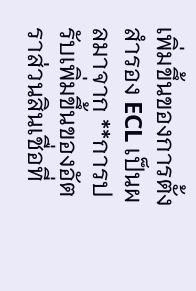เพิ่มขึ้นของการตั้งสำรอง ECL เป็นผลมาจาก **การปรับเพิ่มขึ้นของอัตราส่วนสินเชื่อที่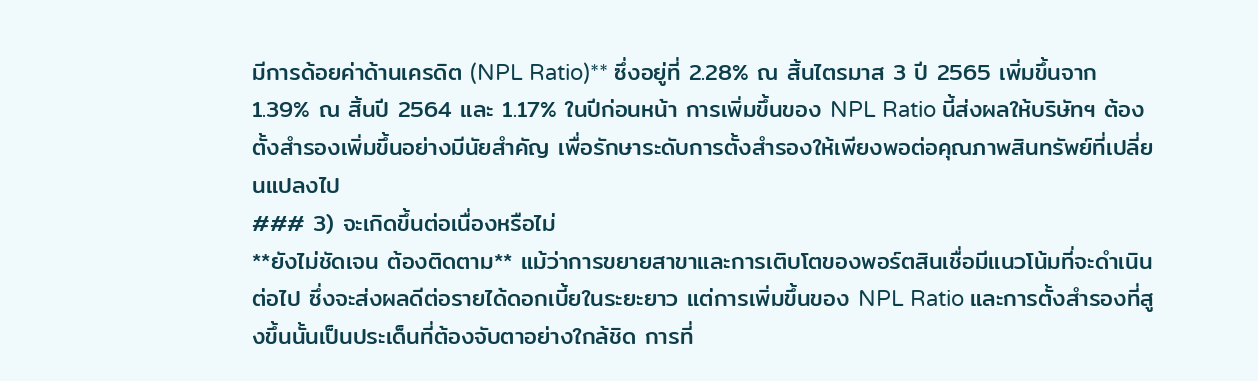มีการด้อยค่าด้านเครดิต (NPL Ratio)** ซึ่งอยู่ที่ 2.28% ณ สิ้นไตรมาส 3 ปี 2565 เพิ่มขึ้นจาก 1.39% ณ สิ้นปี 2564 และ 1.17% ในปีก่อนหน้า การเพิ่มขึ้นของ NPL Ratio นี้ส่งผลให้บริษัทฯ ต้องตั้งสำรองเพิ่มขึ้นอย่างมีนัยสำคัญ เพื่อรักษาระดับการตั้งสำรองให้เพียงพอต่อคุณภาพสินทรัพย์ที่เปลี่ยนแปลงไป
### 3) จะเกิดขึ้นต่อเนื่องหรือไม่
**ยังไม่ชัดเจน ต้องติดตาม** แม้ว่าการขยายสาขาและการเติบโตของพอร์ตสินเชื่อมีแนวโน้มที่จะดำเนินต่อไป ซึ่งจะส่งผลดีต่อรายได้ดอกเบี้ยในระยะยาว แต่การเพิ่มขึ้นของ NPL Ratio และการตั้งสำรองที่สูงขึ้นนั้นเป็นประเด็นที่ต้องจับตาอย่างใกล้ชิด การที่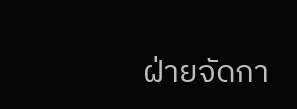ฝ่ายจัดกา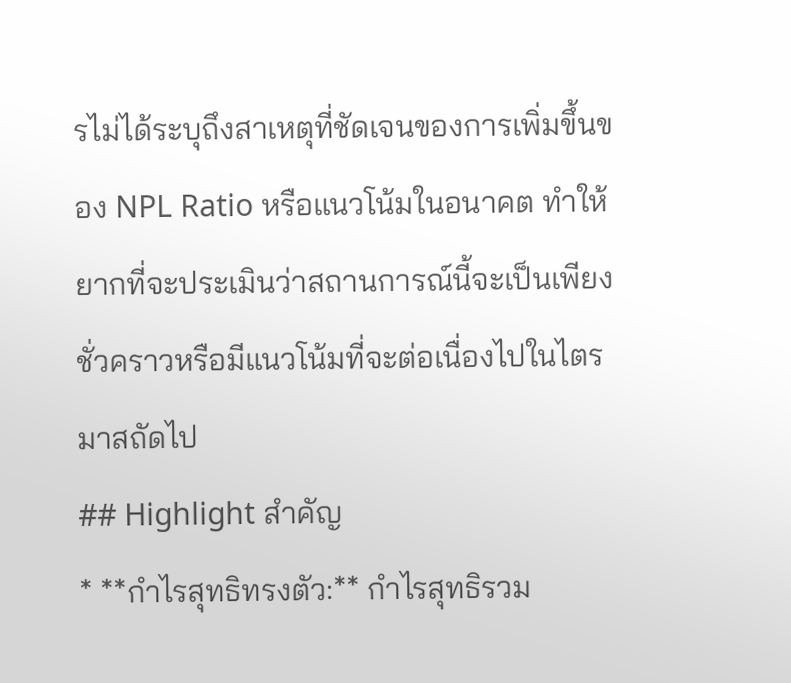รไม่ได้ระบุถึงสาเหตุที่ชัดเจนของการเพิ่มขึ้นของ NPL Ratio หรือแนวโน้มในอนาคต ทำให้ยากที่จะประเมินว่าสถานการณ์นี้จะเป็นเพียงชั่วคราวหรือมีแนวโน้มที่จะต่อเนื่องไปในไตรมาสถัดไป
## Highlight สำคัญ
* **กำไรสุทธิทรงตัว:** กำไรสุทธิรวม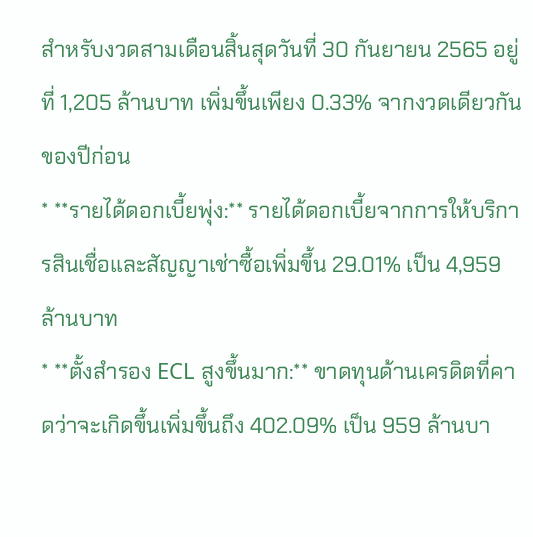สำหรับงวดสามเดือนสิ้นสุดวันที่ 30 กันยายน 2565 อยู่ที่ 1,205 ล้านบาท เพิ่มขึ้นเพียง 0.33% จากงวดเดียวกันของปีก่อน
* **รายได้ดอกเบี้ยพุ่ง:** รายได้ดอกเบี้ยจากการให้บริการสินเชื่อและสัญญาเช่าซื้อเพิ่มขึ้น 29.01% เป็น 4,959 ล้านบาท
* **ตั้งสำรอง ECL สูงขึ้นมาก:** ขาดทุนด้านเครดิตที่คาดว่าจะเกิดขึ้นเพิ่มขึ้นถึง 402.09% เป็น 959 ล้านบา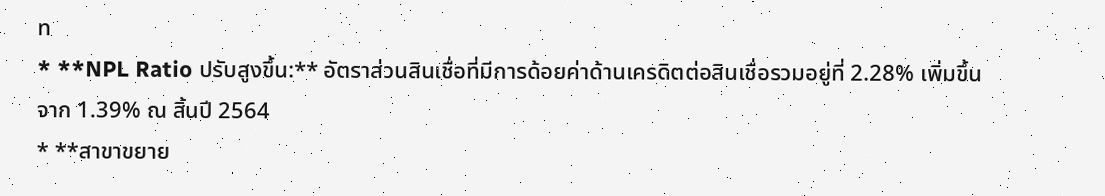ท
* **NPL Ratio ปรับสูงขึ้น:** อัตราส่วนสินเชื่อที่มีการด้อยค่าด้านเครดิตต่อสินเชื่อรวมอยู่ที่ 2.28% เพิ่มขึ้นจาก 1.39% ณ สิ้นปี 2564
* **สาขาขยาย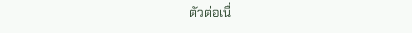ตัวต่อเนื่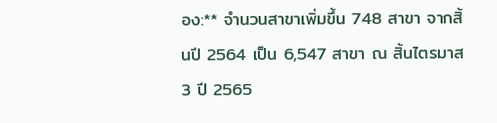อง:** จำนวนสาขาเพิ่มขึ้น 748 สาขา จากสิ้นปี 2564 เป็น 6,547 สาขา ณ สิ้นไตรมาส 3 ปี 2565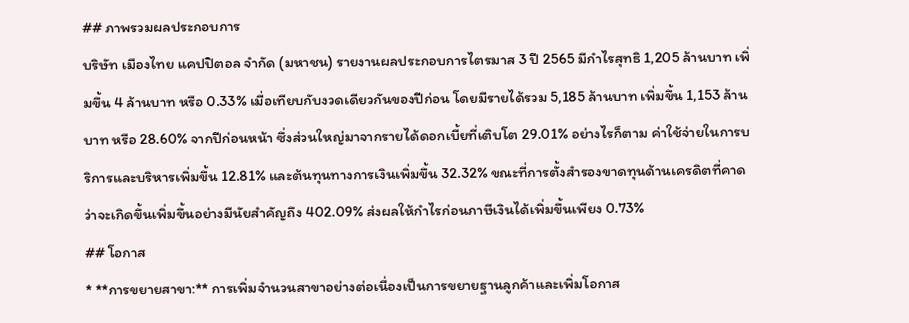## ภาพรวมผลประกอบการ
บริษัท เมืองไทย แคปปิตอล จำกัด (มหาชน) รายงานผลประกอบการไตรมาส 3 ปี 2565 มีกำไรสุทธิ 1,205 ล้านบาท เพิ่มขึ้น 4 ล้านบาท หรือ 0.33% เมื่อเทียบกับงวดเดียวกันของปีก่อน โดยมีรายได้รวม 5,185 ล้านบาท เพิ่มขึ้น 1,153 ล้านบาท หรือ 28.60% จากปีก่อนหน้า ซึ่งส่วนใหญ่มาจากรายได้ดอกเบี้ยที่เติบโต 29.01% อย่างไรก็ตาม ค่าใช้จ่ายในการบริการและบริหารเพิ่มขึ้น 12.81% และต้นทุนทางการเงินเพิ่มขึ้น 32.32% ขณะที่การตั้งสำรองขาดทุนด้านเครดิตที่คาดว่าจะเกิดขึ้นเพิ่มขึ้นอย่างมีนัยสำคัญถึง 402.09% ส่งผลให้กำไรก่อนภาษีเงินได้เพิ่มขึ้นเพียง 0.73%
## โอกาส
* **การขยายสาขา:** การเพิ่มจำนวนสาขาอย่างต่อเนื่องเป็นการขยายฐานลูกค้าและเพิ่มโอกาส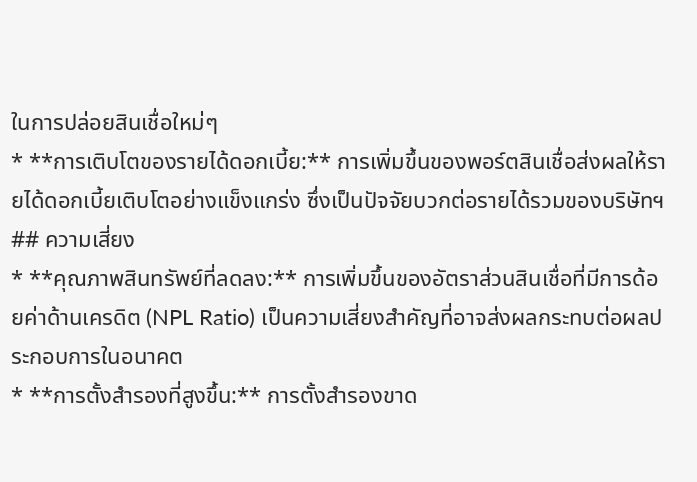ในการปล่อยสินเชื่อใหม่ๆ
* **การเติบโตของรายได้ดอกเบี้ย:** การเพิ่มขึ้นของพอร์ตสินเชื่อส่งผลให้รายได้ดอกเบี้ยเติบโตอย่างแข็งแกร่ง ซึ่งเป็นปัจจัยบวกต่อรายได้รวมของบริษัทฯ
## ความเสี่ยง
* **คุณภาพสินทรัพย์ที่ลดลง:** การเพิ่มขึ้นของอัตราส่วนสินเชื่อที่มีการด้อยค่าด้านเครดิต (NPL Ratio) เป็นความเสี่ยงสำคัญที่อาจส่งผลกระทบต่อผลประกอบการในอนาคต
* **การตั้งสำรองที่สูงขึ้น:** การตั้งสำรองขาด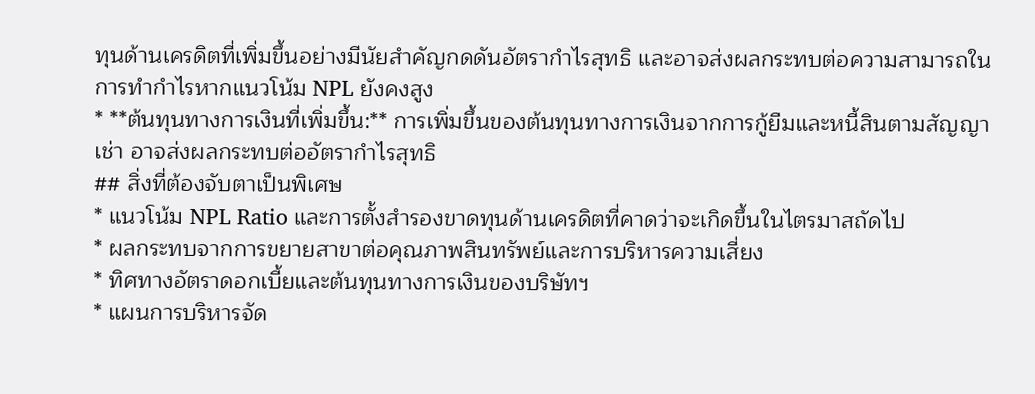ทุนด้านเครดิตที่เพิ่มขึ้นอย่างมีนัยสำคัญกดดันอัตรากำไรสุทธิ และอาจส่งผลกระทบต่อความสามารถในการทำกำไรหากแนวโน้ม NPL ยังคงสูง
* **ต้นทุนทางการเงินที่เพิ่มขึ้น:** การเพิ่มขึ้นของต้นทุนทางการเงินจากการกู้ยืมและหนี้สินตามสัญญาเช่า อาจส่งผลกระทบต่ออัตรากำไรสุทธิ
## สิ่งที่ต้องจับตาเป็นพิเศษ
* แนวโน้ม NPL Ratio และการตั้งสำรองขาดทุนด้านเครดิตที่คาดว่าจะเกิดขึ้นในไตรมาสถัดไป
* ผลกระทบจากการขยายสาขาต่อคุณภาพสินทรัพย์และการบริหารความเสี่ยง
* ทิศทางอัตราดอกเบี้ยและต้นทุนทางการเงินของบริษัทฯ
* แผนการบริหารจัด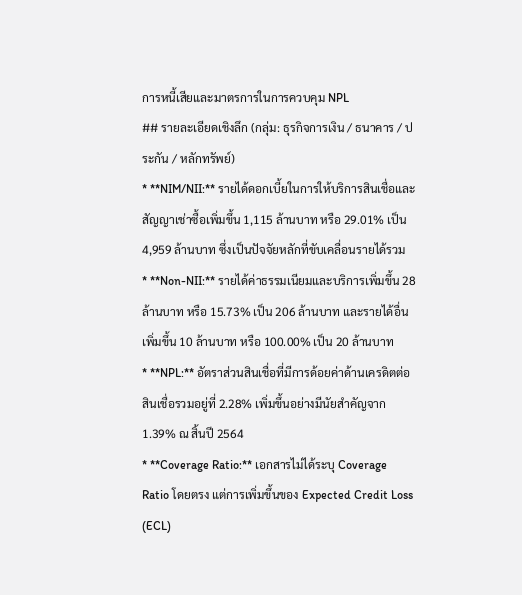การหนี้เสียและมาตรการในการควบคุม NPL
## รายละเอียดเชิงลึก (กลุ่ม: ธุรกิจการเงิน / ธนาคาร / ประกัน / หลักทรัพย์)
* **NIM/NII:** รายได้ดอกเบี้ยในการให้บริการสินเชื่อและสัญญาเช่าซื้อเพิ่มขึ้น 1,115 ล้านบาท หรือ 29.01% เป็น 4,959 ล้านบาท ซึ่งเป็นปัจจัยหลักที่ขับเคลื่อนรายได้รวม
* **Non-NII:** รายได้ค่าธรรมเนียมและบริการเพิ่มขึ้น 28 ล้านบาท หรือ 15.73% เป็น 206 ล้านบาท และรายได้อื่นเพิ่มขึ้น 10 ล้านบาท หรือ 100.00% เป็น 20 ล้านบาท
* **NPL:** อัตราส่วนสินเชื่อที่มีการด้อยค่าด้านเครดิตต่อสินเชื่อรวมอยู่ที่ 2.28% เพิ่มขึ้นอย่างมีนัยสำคัญจาก 1.39% ณ สิ้นปี 2564
* **Coverage Ratio:** เอกสารไม่ได้ระบุ Coverage Ratio โดยตรง แต่การเพิ่มขึ้นของ Expected Credit Loss (ECL)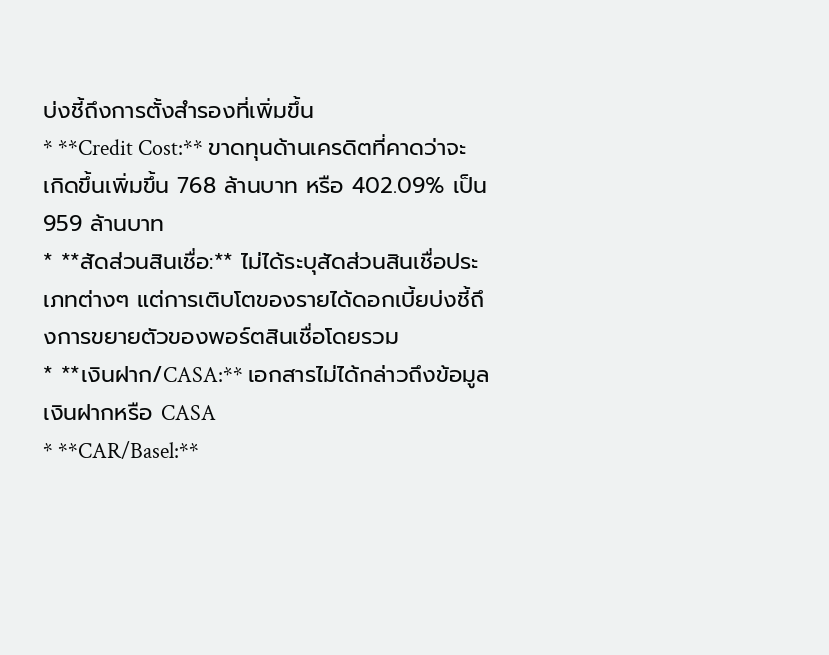บ่งชี้ถึงการตั้งสำรองที่เพิ่มขึ้น
* **Credit Cost:** ขาดทุนด้านเครดิตที่คาดว่าจะเกิดขึ้นเพิ่มขึ้น 768 ล้านบาท หรือ 402.09% เป็น 959 ล้านบาท
* **สัดส่วนสินเชื่อ:** ไม่ได้ระบุสัดส่วนสินเชื่อประเภทต่างๆ แต่การเติบโตของรายได้ดอกเบี้ยบ่งชี้ถึงการขยายตัวของพอร์ตสินเชื่อโดยรวม
* **เงินฝาก/CASA:** เอกสารไม่ได้กล่าวถึงข้อมูลเงินฝากหรือ CASA
* **CAR/Basel:**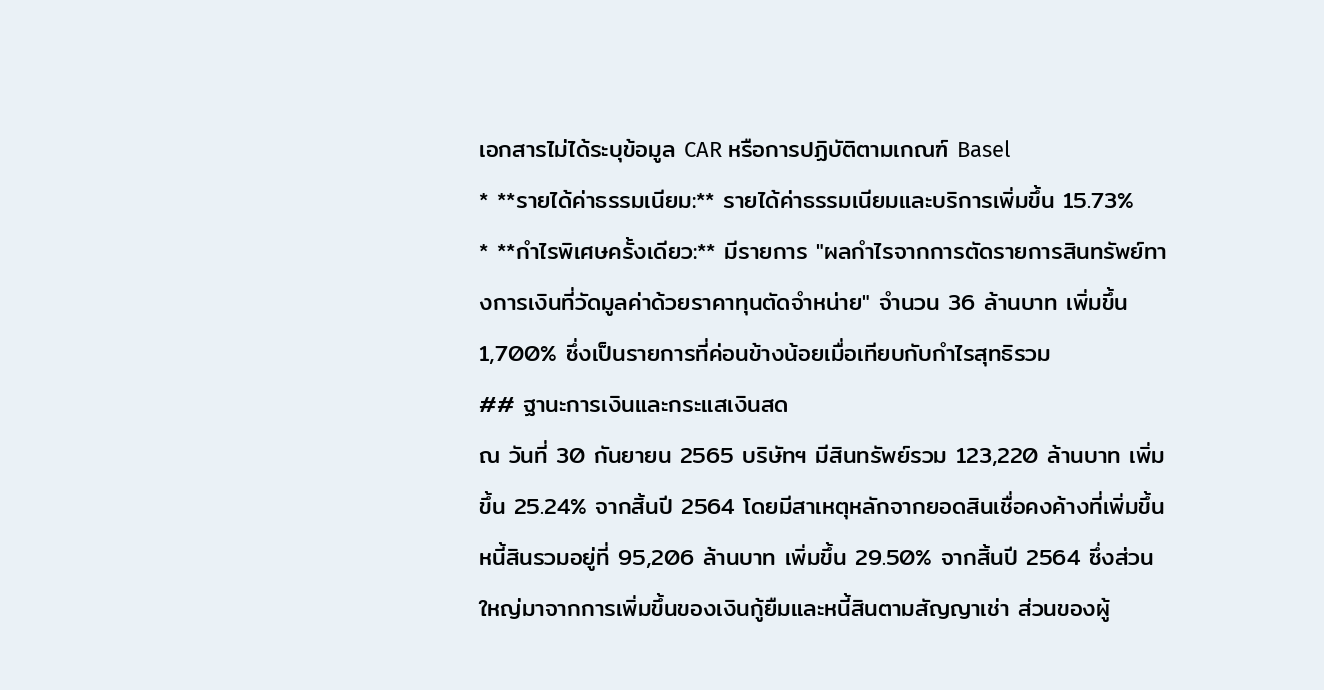เอกสารไม่ได้ระบุข้อมูล CAR หรือการปฏิบัติตามเกณฑ์ Basel
* **รายได้ค่าธรรมเนียม:** รายได้ค่าธรรมเนียมและบริการเพิ่มขึ้น 15.73%
* **กำไรพิเศษครั้งเดียว:** มีรายการ "ผลกำไรจากการตัดรายการสินทรัพย์ทางการเงินที่วัดมูลค่าด้วยราคาทุนตัดจำหน่าย" จำนวน 36 ล้านบาท เพิ่มขึ้น 1,700% ซึ่งเป็นรายการที่ค่อนข้างน้อยเมื่อเทียบกับกำไรสุทธิรวม
## ฐานะการเงินและกระแสเงินสด
ณ วันที่ 30 กันยายน 2565 บริษัทฯ มีสินทรัพย์รวม 123,220 ล้านบาท เพิ่มขึ้น 25.24% จากสิ้นปี 2564 โดยมีสาเหตุหลักจากยอดสินเชื่อคงค้างที่เพิ่มขึ้น หนี้สินรวมอยู่ที่ 95,206 ล้านบาท เพิ่มขึ้น 29.50% จากสิ้นปี 2564 ซึ่งส่วนใหญ่มาจากการเพิ่มขึ้นของเงินกู้ยืมและหนี้สินตามสัญญาเช่า ส่วนของผู้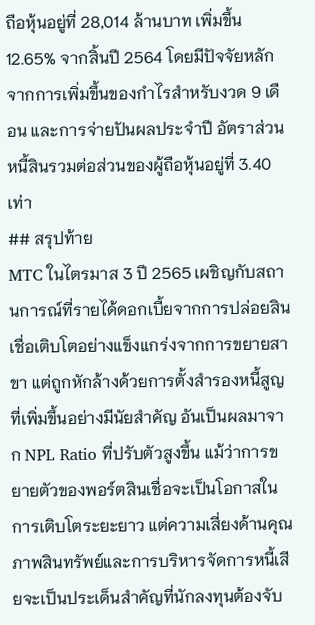ถือหุ้นอยู่ที่ 28,014 ล้านบาท เพิ่มขึ้น 12.65% จากสิ้นปี 2564 โดยมีปัจจัยหลักจากการเพิ่มขึ้นของกำไรสำหรับงวด 9 เดือน และการจ่ายปันผลประจำปี อัตราส่วนหนี้สินรวมต่อส่วนของผู้ถือหุ้นอยู่ที่ 3.40 เท่า
## สรุปท้าย
MTC ในไตรมาส 3 ปี 2565 เผชิญกับสถานการณ์ที่รายได้ดอกเบี้ยจากการปล่อยสินเชื่อเติบโตอย่างแข็งแกร่งจากการขยายสาขา แต่ถูกหักล้างด้วยการตั้งสำรองหนี้สูญที่เพิ่มขึ้นอย่างมีนัยสำคัญ อันเป็นผลมาจาก NPL Ratio ที่ปรับตัวสูงขึ้น แม้ว่าการขยายตัวของพอร์ตสินเชื่อจะเป็นโอกาสในการเติบโตระยะยาว แต่ความเสี่ยงด้านคุณภาพสินทรัพย์และการบริหารจัดการหนี้เสียจะเป็นประเด็นสำคัญที่นักลงทุนต้องจับ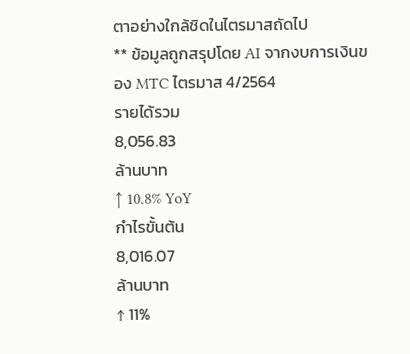ตาอย่างใกล้ชิดในไตรมาสถัดไป
** ข้อมูลถูกสรุปโดย AI จากงบการเงินของ MTC ไตรมาส 4/2564
รายได้รวม
8,056.83
ล้านบาท
↑ 10.8% YoY
กำไรขั้นต้น
8,016.07
ล้านบาท
↑ 11%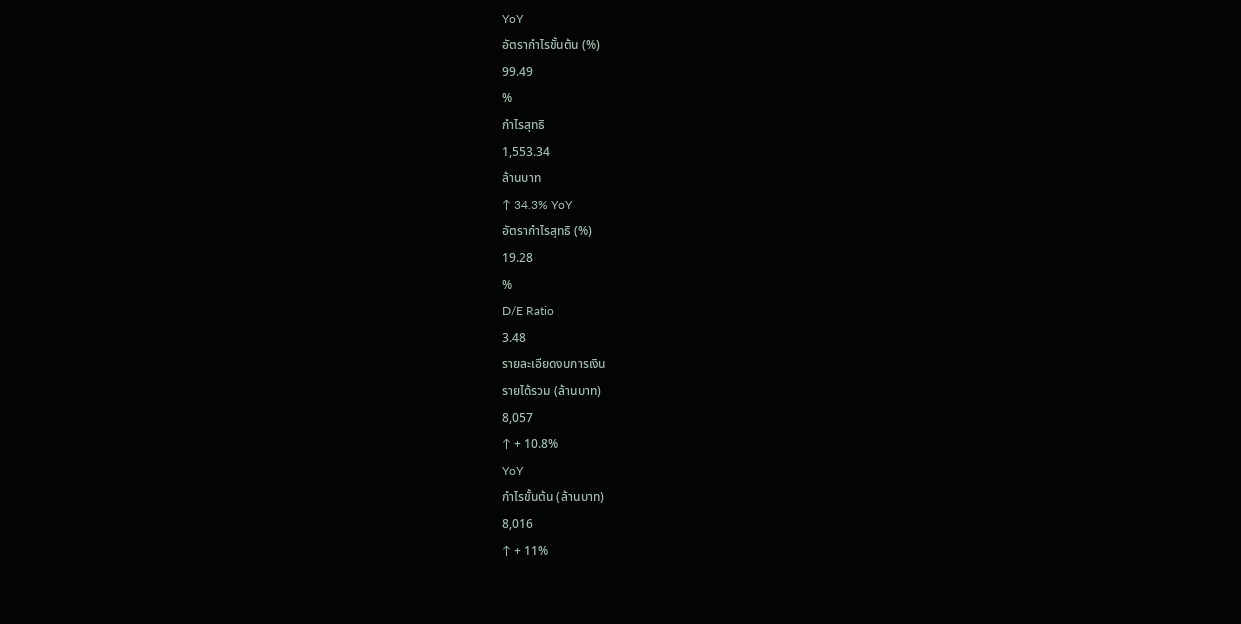YoY
อัตรากำไรขั้นต้น (%)
99.49
%
กำไรสุทธิ
1,553.34
ล้านบาท
↑ 34.3% YoY
อัตรากำไรสุทธิ (%)
19.28
%
D/E Ratio
3.48
รายละเอียดงบการเงิน
รายได้รวม (ล้านบาท)
8,057
↑ + 10.8%
YoY
กำไรขั้นต้น (ล้านบาท)
8,016
↑ + 11%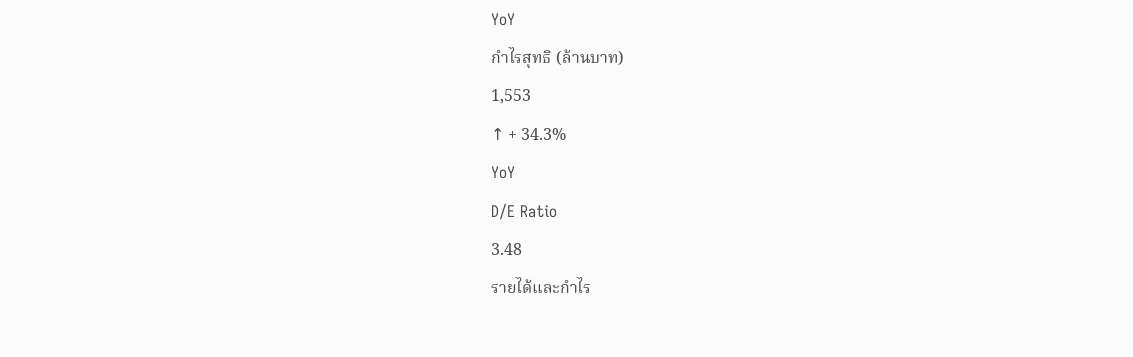YoY
กำไรสุทธิ (ล้านบาท)
1,553
↑ + 34.3%
YoY
D/E Ratio
3.48
รายได้และกำไร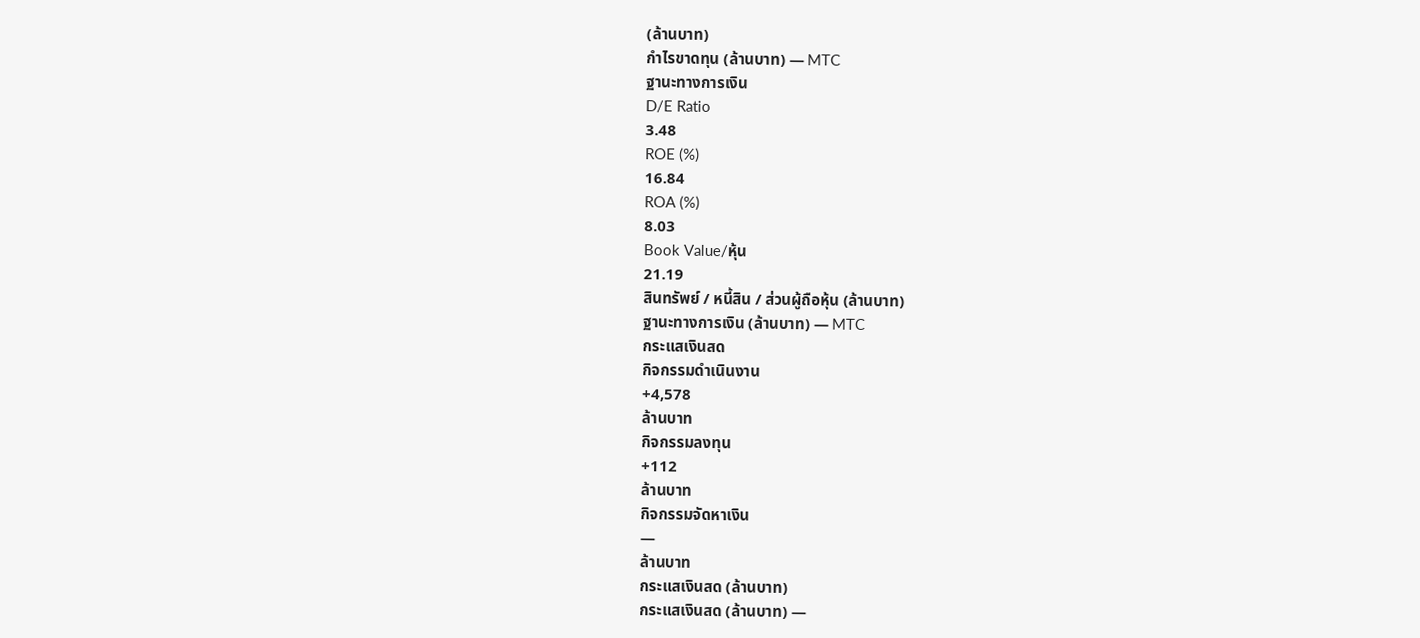(ล้านบาท)
กำไรขาดทุน (ล้านบาท) — MTC
ฐานะทางการเงิน
D/E Ratio
3.48
ROE (%)
16.84
ROA (%)
8.03
Book Value/หุ้น
21.19
สินทรัพย์ / หนี้สิน / ส่วนผู้ถือหุ้น (ล้านบาท)
ฐานะทางการเงิน (ล้านบาท) — MTC
กระแสเงินสด
กิจกรรมดำเนินงาน
+4,578
ล้านบาท
กิจกรรมลงทุน
+112
ล้านบาท
กิจกรรมจัดหาเงิน
—
ล้านบาท
กระแสเงินสด (ล้านบาท)
กระแสเงินสด (ล้านบาท) —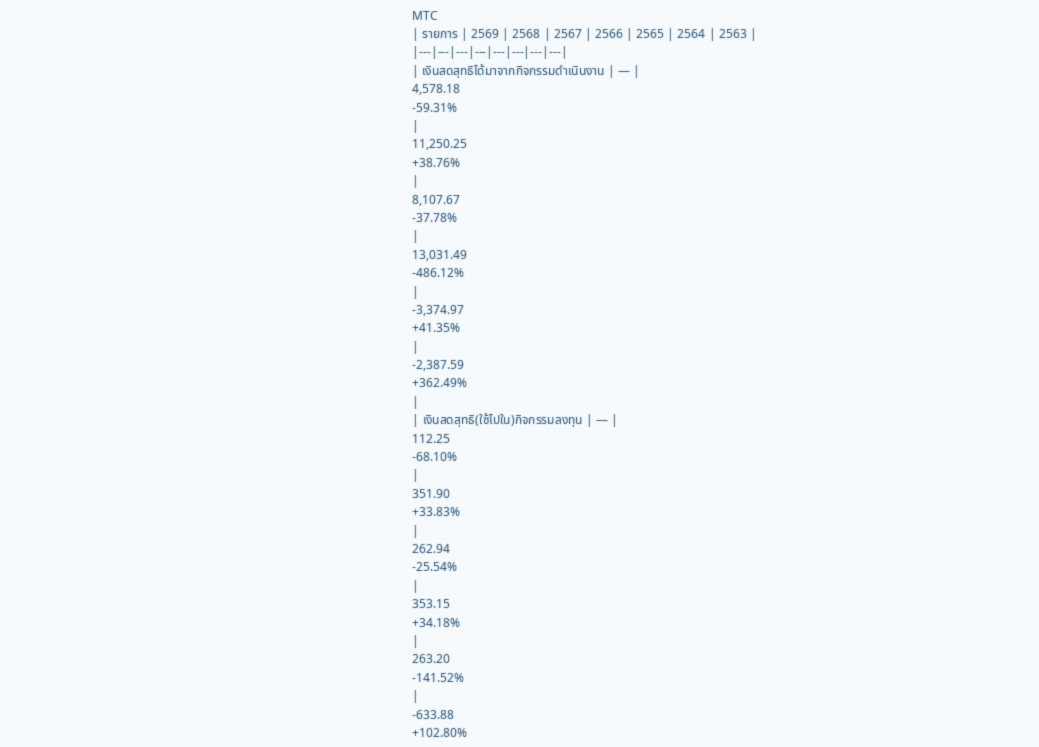MTC
| รายการ | 2569 | 2568 | 2567 | 2566 | 2565 | 2564 | 2563 |
|---|---|---|---|---|---|---|---|
| เงินสดสุทธิได้มาจากกิจกรรมดำเนินงาน | — |
4,578.18
-59.31%
|
11,250.25
+38.76%
|
8,107.67
-37.78%
|
13,031.49
-486.12%
|
-3,374.97
+41.35%
|
-2,387.59
+362.49%
|
| เงินสดสุทธิ(ใช้ไปใน)กิจกรรมลงทุน | — |
112.25
-68.10%
|
351.90
+33.83%
|
262.94
-25.54%
|
353.15
+34.18%
|
263.20
-141.52%
|
-633.88
+102.80%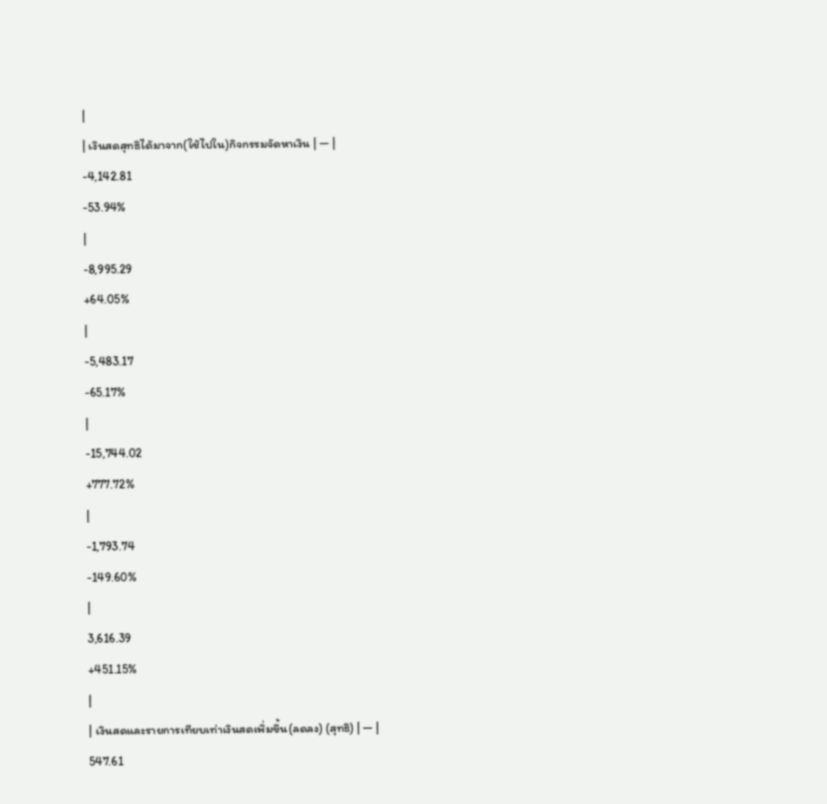|
| เงินสดสุทธิได้มาจาก(ใช้ไปใน)กิจกรรมจัดหาเงิน | — |
-4,142.81
-53.94%
|
-8,995.29
+64.05%
|
-5,483.17
-65.17%
|
-15,744.02
+777.72%
|
-1,793.74
-149.60%
|
3,616.39
+451.15%
|
| เงินสดและรายการเทียบเท่าเงินสดเพิ่มขึ้น(ลดลง) (สุทธิ) | — |
547.61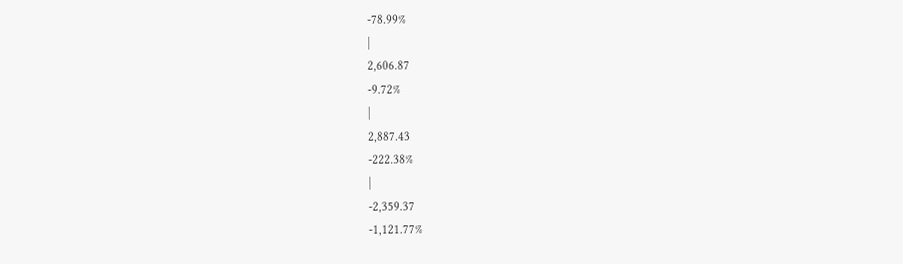-78.99%
|
2,606.87
-9.72%
|
2,887.43
-222.38%
|
-2,359.37
-1,121.77%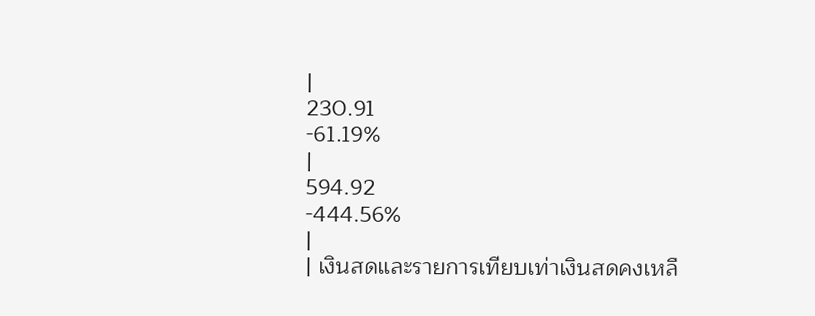|
230.91
-61.19%
|
594.92
-444.56%
|
| เงินสดและรายการเทียบเท่าเงินสดคงเหลื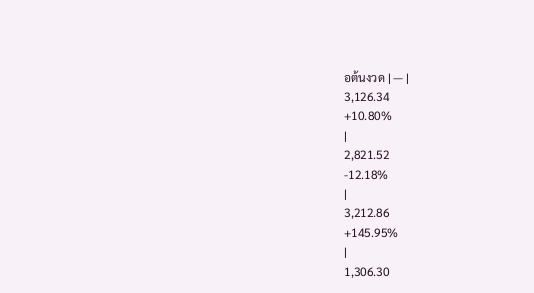อต้นงวด | — |
3,126.34
+10.80%
|
2,821.52
-12.18%
|
3,212.86
+145.95%
|
1,306.30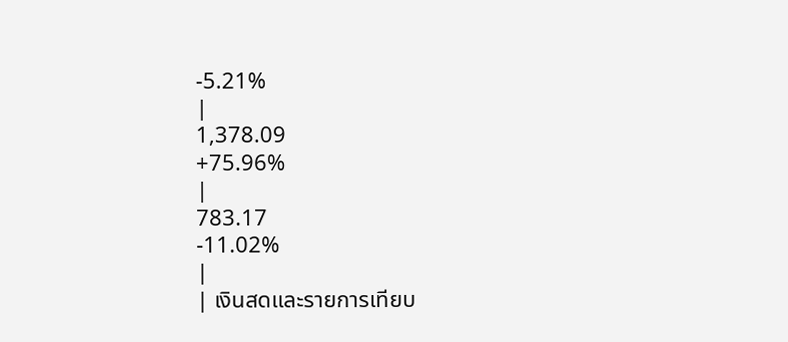-5.21%
|
1,378.09
+75.96%
|
783.17
-11.02%
|
| เงินสดและรายการเทียบ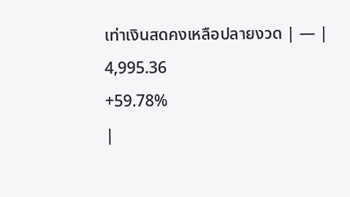เท่าเงินสดคงเหลือปลายงวด | — |
4,995.36
+59.78%
|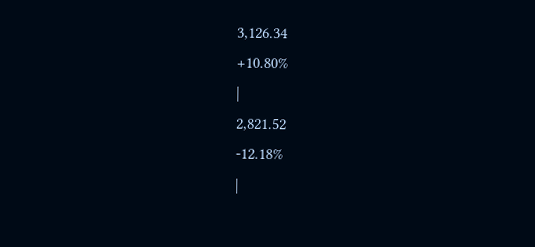3,126.34
+10.80%
|
2,821.52
-12.18%
|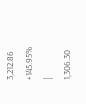3,212.86
+145.95%
|
1,306.30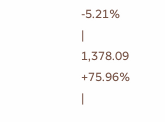-5.21%
|
1,378.09
+75.96%
|